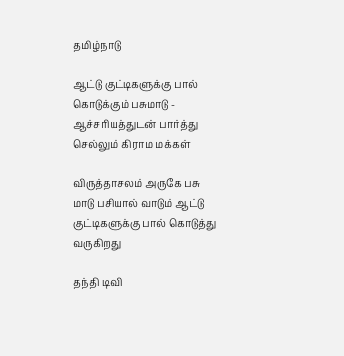தமிழ்நாடு

ஆட்டு குட்டிகளுக்கு பால் கொடுக்கும் பசுமாடு - ஆச்சரியத்துடன் பார்த்து செல்லும் கிராம மக்கள்

விருத்தாசலம் அருகே பசு மாடு பசியால் வாடும் ஆட்டு குட்டிகளுக்கு பால் கொடுத்து வருகிறது

தந்தி டிவி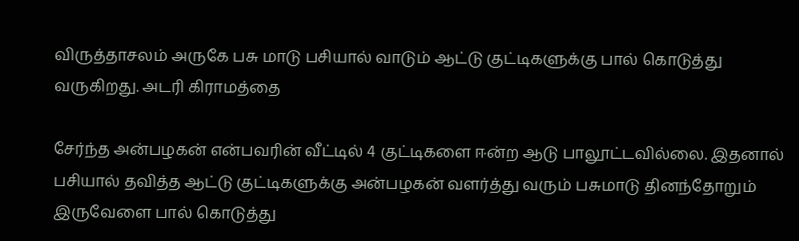விருத்தாசலம் அருகே பசு மாடு பசியால் வாடும் ஆட்டு குட்டிகளுக்கு பால் கொடுத்து வருகிறது. அடரி கிராமத்தை

சேர்ந்த அன்பழகன் என்பவரின் வீட்டில் 4 குட்டிகளை ஈன்ற ஆடு பாலூட்டவில்லை. இதனால் பசியால் தவித்த ஆட்டு குட்டிகளுக்கு அன்பழகன் வளர்த்து வரும் பசுமாடு தினந்தோறும் இருவேளை பால் கொடுத்து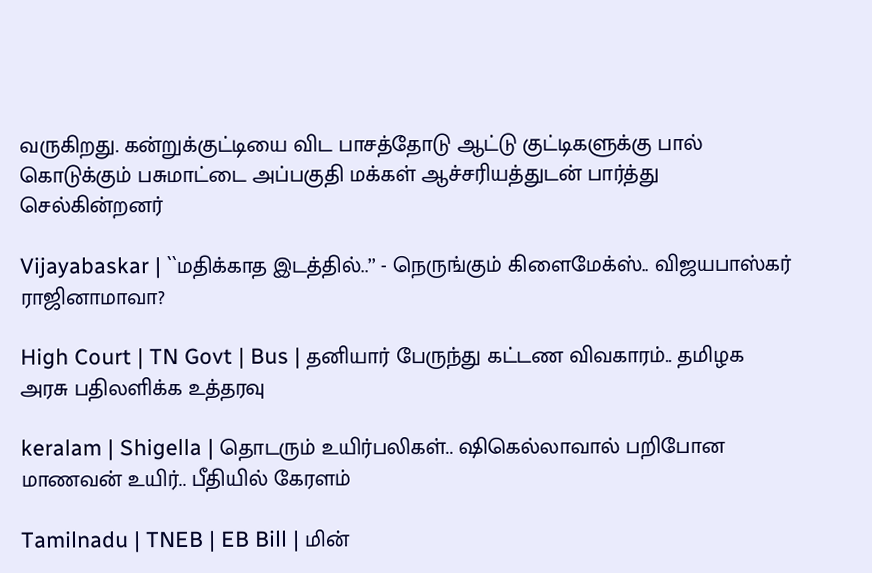வருகிறது. கன்றுக்குட்டியை விட பாசத்தோடு ஆட்டு குட்டிகளுக்கு பால் கொடுக்கும் பசுமாட்டை அப்பகுதி மக்கள் ஆச்சரியத்துடன் பார்த்து செல்கின்றனர்

Vijayabaskar | ``மதிக்காத இடத்தில்..’’ - நெருங்கும் கிளைமேக்ஸ்.. விஜயபாஸ்கர் ராஜினாமாவா?

High Court | TN Govt | Bus | தனியார் பேருந்து கட்டண விவகாரம்.. தமிழக அரசு பதிலளிக்க உத்தரவு

keralam | Shigella | தொடரும் உயிர்பலிகள்.. ஷிகெல்லாவால் பறிபோன மாணவன் உயிர்.. பீதியில் கேரளம்

Tamilnadu | TNEB | EB Bill | மின்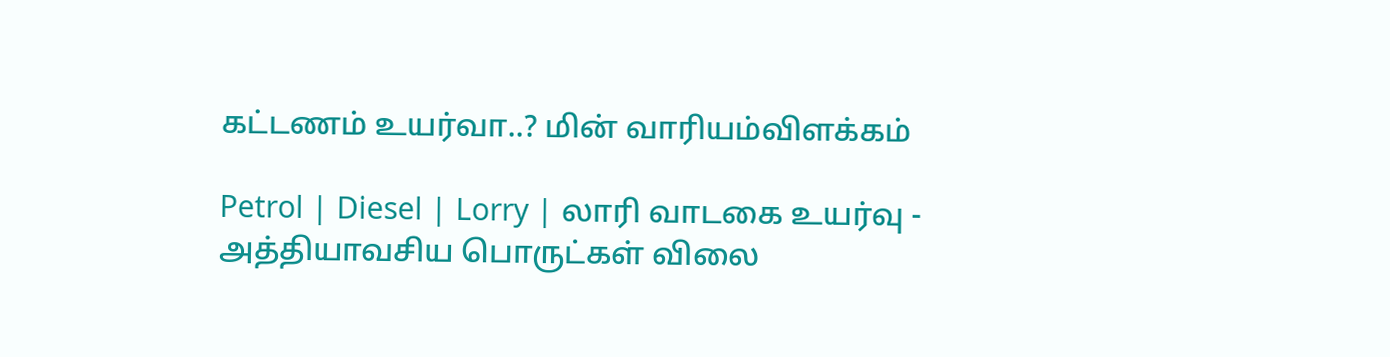கட்டணம் உயர்வா..? மின் வாரியம்விளக்கம்

Petrol | Diesel | Lorry | லாரி வாடகை உயர்வு - அத்தியாவசிய பொருட்கள் விலை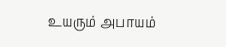உயரும் அபாயம்